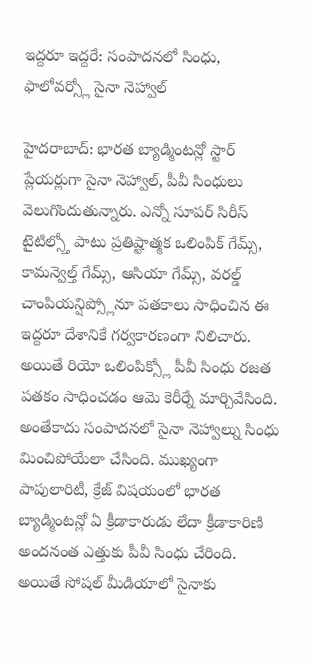ఇద్దరూ ఇద్దరే: సంపాదనలో సింధు, ఫాలోవర్స్లో సైనా నెహ్వాల్

హైదరాబాద్: భారత బ్యాడ్మింటన్లో స్టార్ ప్లేయర్లుగా సైనా నెహ్వాల్, పీవీ సింధులు వెలుగొందుతున్నారు. ఎన్నో సూపర్ సిరీస్ టైటిల్స్తో పాటు ప్రతిష్టాత్మక ఒలింపిక్ గేమ్స్, కామన్వెల్త్ గేమ్స్, ఆసియా గేమ్స్, వరల్డ్ చాంపియన్షిప్స్లోనూ పతకాలు సాధించిన ఈ ఇద్దరూ దేశానికే గర్వకారణంగా నిలిచారు.
అయితే రియో ఒలింపిక్స్లో పీవీ సింధు రజత పతకం సాధించడం ఆమె కెరీర్నే మార్చివేసింది. అంతేకాదు సంపాదనలో సైనా నెహ్వాల్ను సింధు మించిపోయేలా చేసింది. ముఖ్యంగా పాపులారిటీ, క్రేజ్ విషయంలో భారత బ్యాడ్మింటన్లో ఏ క్రీడాకారుడు లేదా క్రీడాకారిణి అందనంత ఎత్తుకు పీవీ సింధు చేరింది.
అయితే సోషల్ మీడియాలో సైనాకు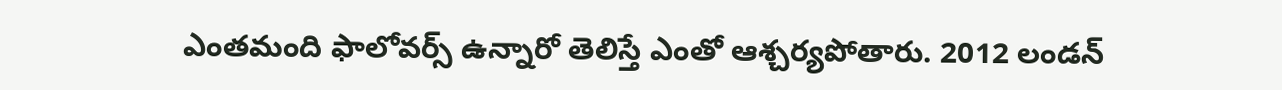ఎంతమంది ఫాలోవర్స్ ఉన్నారో తెలిస్తే ఎంతో ఆశ్చర్యపోతారు. 2012 లండన్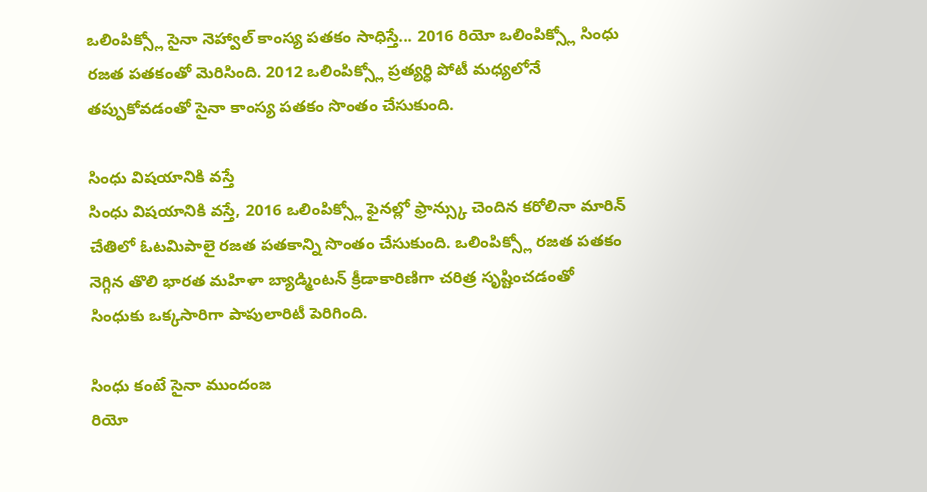ఒలింపిక్స్లో సైనా నెహ్వాల్ కాంస్య పతకం సాధిస్తే... 2016 రియో ఒలింపిక్స్లో సింధు రజత పతకంతో మెరిసింది. 2012 ఒలింపిక్స్లో ప్రత్యర్ధి పోటీ మధ్యలోనే తప్పుకోవడంతో సైనా కాంస్య పతకం సొంతం చేసుకుంది.

సింధు విషయానికి వస్తే
సింధు విషయానికి వస్తే, 2016 ఒలింపిక్స్లో ఫైనల్లో ఫ్రాన్స్కు చెందిన కరోలినా మారిన్ చేతిలో ఓటమిపాలై రజత పతకాన్ని సొంతం చేసుకుంది. ఒలింపిక్స్లో రజత పతకం నెగ్గిన తొలి భారత మహిళా బ్యాడ్మింటన్ క్రీడాకారిణిగా చరిత్ర సృష్టించడంతో సింధుకు ఒక్కసారిగా పాపులారిటీ పెరిగింది.

సింధు కంటే సైనా ముందంజ
రియో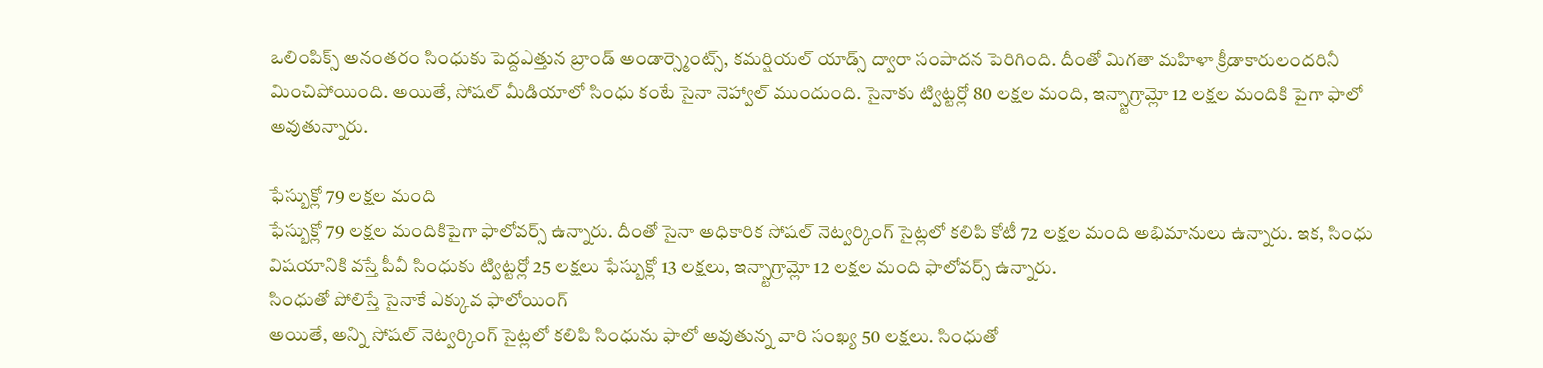ఒలింపిక్స్ అనంతరం సింధుకు పెద్దఎత్తున బ్రాండ్ అండార్స్మెంట్స్, కమర్షియల్ యాడ్స్ ద్వారా సంపాదన పెరిగింది. దీంతో మిగతా మహిళా క్రీడాకారులందరినీ మించిపోయింది. అయితే, సోషల్ మీడియాలో సింధు కంటే సైనా నెహ్వాల్ ముందుంది. సైనాకు ట్విట్టర్లో 80 లక్షల మంది, ఇన్స్టాగ్రామ్లో 12 లక్షల మందికి పైగా ఫాలో అవుతున్నారు.

ఫేస్బుక్లో 79 లక్షల మంది
ఫేస్బుక్లో 79 లక్షల మందికిపైగా ఫాలోవర్స్ ఉన్నారు. దీంతో సైనా అధికారిక సోషల్ నెట్వర్కింగ్ సైట్లలో కలిపి కోటీ 72 లక్షల మంది అభిమానులు ఉన్నారు. ఇక, సింధు విషయానికి వస్తే పీవీ సింధుకు ట్విట్టర్లో 25 లక్షలు ఫేస్బుక్లో 13 లక్షలు, ఇన్స్టాగ్రామ్లో 12 లక్షల మంది ఫాలోవర్స్ ఉన్నారు.
సింధుతో పోలిస్తే సైనాకే ఎక్కువ ఫాలోయింగ్
అయితే, అన్ని సోషల్ నెట్వర్కింగ్ సైట్లలో కలిపి సింధును ఫాలో అవుతున్న వారి సంఖ్య 50 లక్షలు. సింధుతో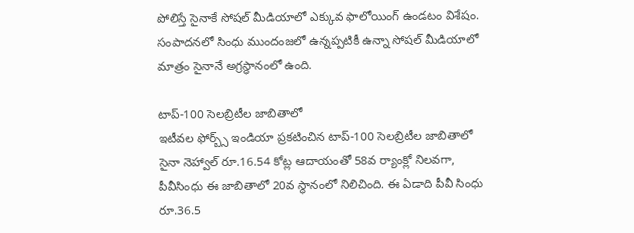పోలిస్తే సైనాకే సోషల్ మీడియాలో ఎక్కువ ఫాలోయింగ్ ఉండటం విశేషం. సంపాదనలో సింధు ముందంజలో ఉన్నప్పటికీ ఉన్నా సోషల్ మీడియాలో మాత్రం సైనానే అగ్రస్ధానంలో ఉంది.

టాప్-100 సెలబ్రిటీల జాబితాలో
ఇటీవల ఫోర్బ్స్ ఇండియా ప్రకటించిన టాప్-100 సెలబ్రిటీల జాబితాలో సైనా నెహ్వాల్ రూ.16.54 కోట్ల ఆదాయంతో 58వ ర్యాంక్లో నిలవగా, పీవీసింధు ఈ జాబితాలో 20వ స్థానంలో నిలిచింది. ఈ ఏడాది పీవీ సింధు రూ.36.5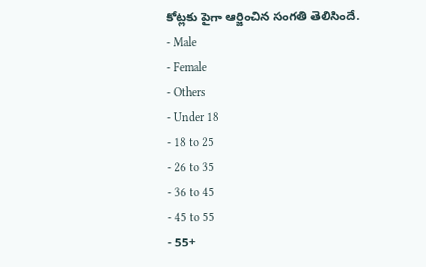కోట్లకు పైగా ఆర్జించిన సంగతి తెలిసిందే.
- Male
- Female
- Others
- Under 18
- 18 to 25
- 26 to 35
- 36 to 45
- 45 to 55
- 55+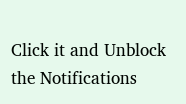Click it and Unblock the Notifications